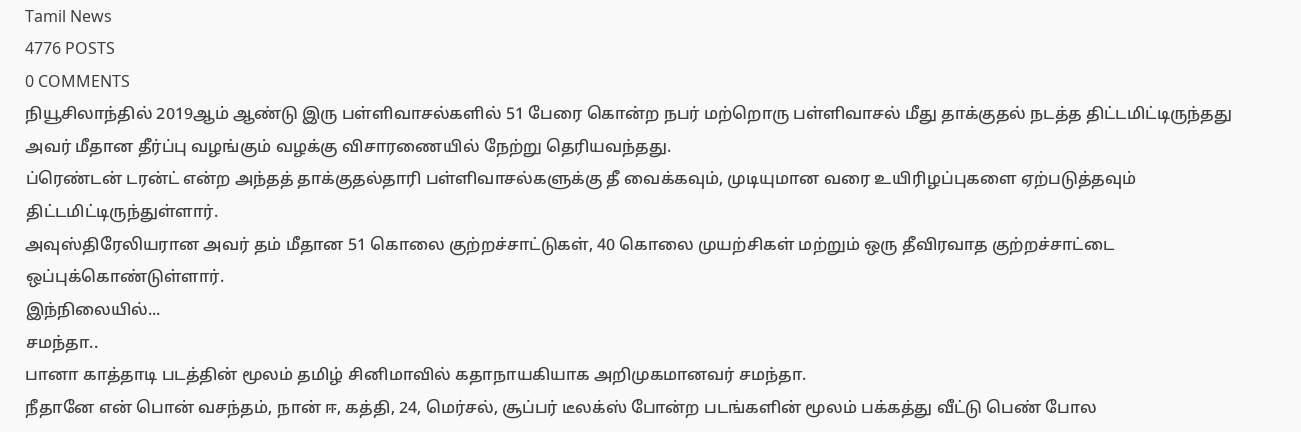Tamil News
4776 POSTS
0 COMMENTS
நியூசிலாந்தில் 2019ஆம் ஆண்டு இரு பள்ளிவாசல்களில் 51 பேரை கொன்ற நபர் மற்றொரு பள்ளிவாசல் மீது தாக்குதல் நடத்த திட்டமிட்டிருந்தது அவர் மீதான தீர்ப்பு வழங்கும் வழக்கு விசாரணையில் நேற்று தெரியவந்தது.
ப்ரெண்டன் டரன்ட் என்ற அந்தத் தாக்குதல்தாரி பள்ளிவாசல்களுக்கு தீ வைக்கவும், முடியுமான வரை உயிரிழப்புகளை ஏற்படுத்தவும் திட்டமிட்டிருந்துள்ளார்.
அவுஸ்திரேலியரான அவர் தம் மீதான 51 கொலை குற்றச்சாட்டுகள், 40 கொலை முயற்சிகள் மற்றும் ஒரு தீவிரவாத குற்றச்சாட்டை ஒப்புக்கொண்டுள்ளார்.
இந்நிலையில்...
சமந்தா..
பானா காத்தாடி படத்தின் மூலம் தமிழ் சினிமாவில் கதாநாயகியாக அறிமுகமானவர் சமந்தா.
நீதானே என் பொன் வசந்தம், நான் ஈ, கத்தி, 24, மெர்சல், சூப்பர் டீலக்ஸ் போன்ற படங்களின் மூலம் பக்கத்து வீட்டு பெண் போல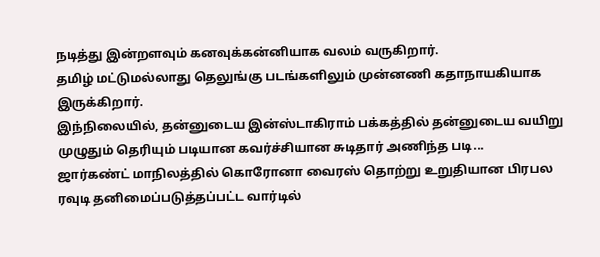நடித்து இன்றளவும் கனவுக்கன்னியாக வலம் வருகிறார்.
தமிழ் மட்டுமல்லாது தெலுங்கு படங்களிலும் முன்னணி கதாநாயகியாக இருக்கிறார்.
இந்நிலையில், தன்னுடைய இன்ஸ்டாகிராம் பக்கத்தில் தன்னுடைய வயிறு முழுதும் தெரியும் படியான கவர்ச்சியான சுடிதார் அணிந்த படி...
ஜார்கண்ட் மாநிலத்தில் கொரோனா வைரஸ் தொற்று உறுதியான பிரபல ரவுடி தனிமைப்படுத்தப்பட்ட வார்டில்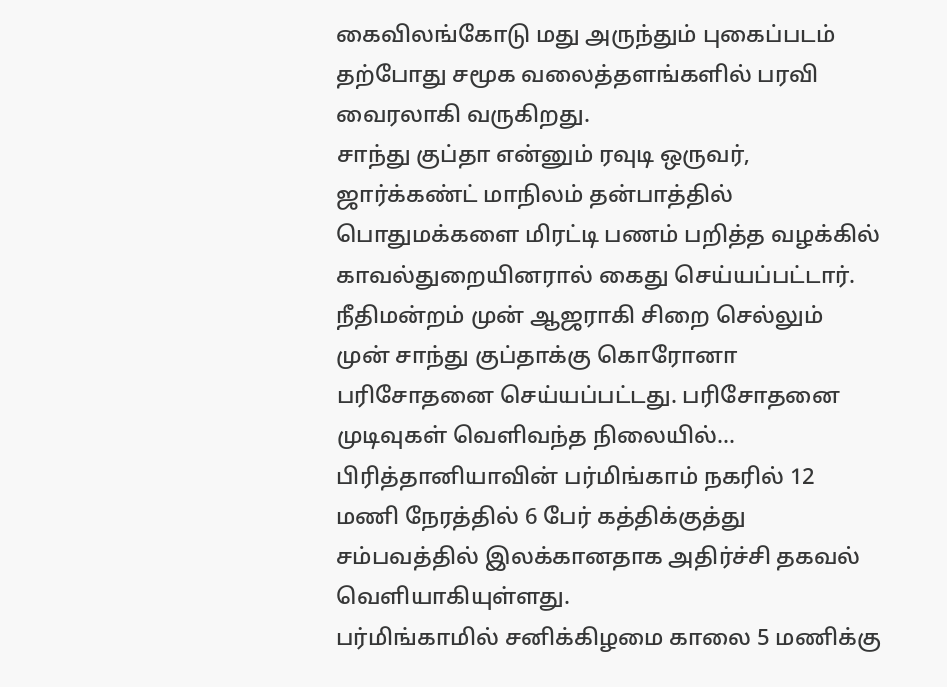கைவிலங்கோடு மது அருந்தும் புகைப்படம் தற்போது சமூக வலைத்தளங்களில் பரவி வைரலாகி வருகிறது.
சாந்து குப்தா என்னும் ரவுடி ஒருவர், ஜார்க்கண்ட் மாநிலம் தன்பாத்தில் பொதுமக்களை மிரட்டி பணம் பறித்த வழக்கில் காவல்துறையினரால் கைது செய்யப்பட்டார்.
நீதிமன்றம் முன் ஆஜராகி சிறை செல்லும் முன் சாந்து குப்தாக்கு கொரோனா பரிசோதனை செய்யப்பட்டது. பரிசோதனை முடிவுகள் வெளிவந்த நிலையில்...
பிரித்தானியாவின் பர்மிங்காம் நகரில் 12 மணி நேரத்தில் 6 பேர் கத்திக்குத்து சம்பவத்தில் இலக்கானதாக அதிர்ச்சி தகவல் வெளியாகியுள்ளது.
பர்மிங்காமில் சனிக்கிழமை காலை 5 மணிக்கு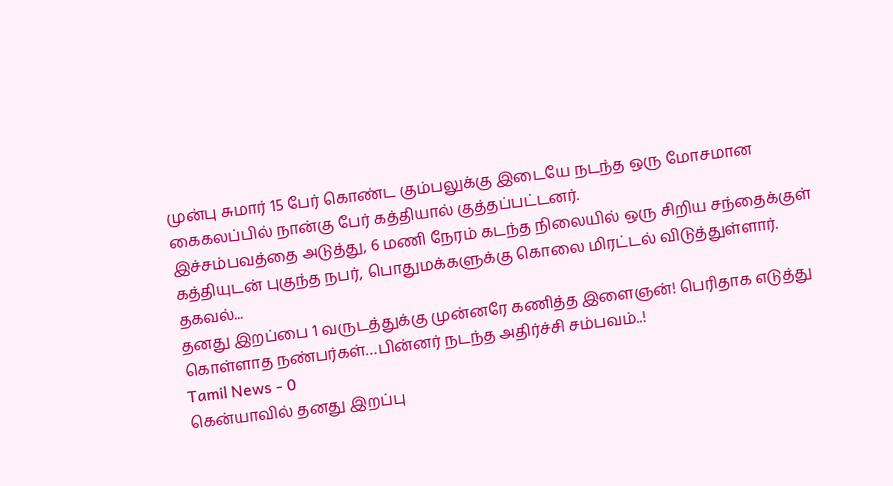முன்பு சுமார் 15 பேர் கொண்ட கும்பலுக்கு இடையே நடந்த ஒரு மோசமான கைகலப்பில் நான்கு பேர் கத்தியால் குத்தப்பட்டனர்.
இச்சம்பவத்தை அடுத்து, 6 மணி நேரம் கடந்த நிலையில் ஒரு சிறிய சந்தைக்குள் கத்தியுடன் புகுந்த நபர், பொதுமக்களுக்கு கொலை மிரட்டல் விடுத்துள்ளார்.
தகவல்...
தனது இறப்பை 1 வருடத்துக்கு முன்னரே கணித்த இளைஞன்! பெரிதாக எடுத்து கொள்ளாத நண்பர்கள்…பின்னர் நடந்த அதிர்ச்சி சம்பவம்..!
Tamil News - 0
கென்யாவில் தனது இறப்பு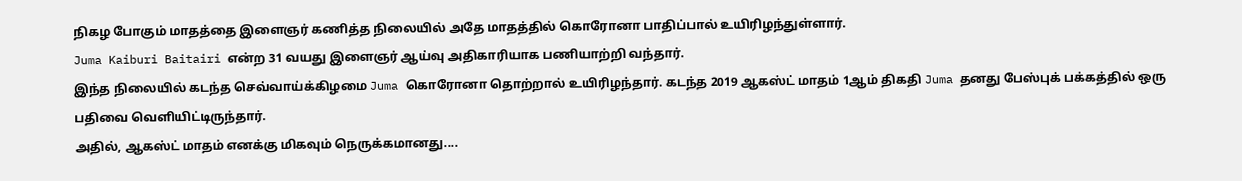நிகழ போகும் மாதத்தை இளைஞர் கணித்த நிலையில் அதே மாதத்தில் கொரோனா பாதிப்பால் உயிரிழந்துள்ளார்.
Juma Kaiburi Baitairi என்ற 31 வயது இளைஞர் ஆய்வு அதிகாரியாக பணியாற்றி வந்தார்.
இந்த நிலையில் கடந்த செவ்வாய்க்கிழமை Juma கொரோனா தொற்றால் உயிரிழந்தார். கடந்த 2019 ஆகஸ்ட் மாதம் 1ஆம் திகதி Juma தனது பேஸ்புக் பக்கத்தில் ஒரு பதிவை வெளியிட்டிருந்தார்.
அதில், ஆகஸ்ட் மாதம் எனக்கு மிகவும் நெருக்கமானது....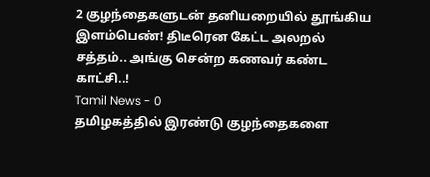2 குழந்தைகளுடன் தனியறையில் தூங்கிய இளம்பெண்! திடீரென கேட்ட அலறல் சத்தம்.. அங்கு சென்ற கணவர் கண்ட காட்சி..!
Tamil News - 0
தமிழகத்தில் இரண்டு குழந்தைகளை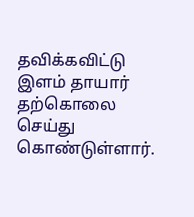தவிக்கவிட்டு இளம் தாயார் தற்கொலை செய்து கொண்டுள்ளார்.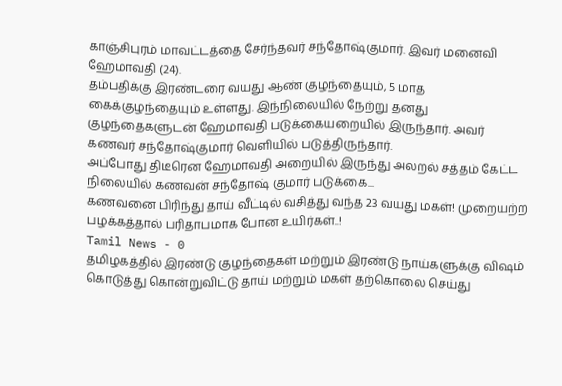காஞ்சிபுரம் மாவட்டத்தை சேர்ந்தவர் சந்தோஷ்குமார். இவர் மனைவி ஹேமாவதி (24).
தம்பதிக்கு இரண்டரை வயது ஆண் குழந்தையும், 5 மாத கைக்குழந்தையும் உள்ளது. இந்நிலையில் நேற்று தனது குழந்தைகளுடன் ஹேமாவதி படுக்கையறையில் இருந்தார். அவர் கணவர் சந்தோஷ்குமார் வெளியில் படுத்திருந்தார்.
அப்போது திடீரென ஹேமாவதி அறையில் இருந்து அலறல் சத்தம் கேட்ட நிலையில் கணவன் சந்தோஷ் குமார் படுக்கை...
கணவனை பிரிந்து தாய் வீட்டில் வசித்து வந்த 23 வயது மகள்! முறையற்ற பழக்கத்தால் பரிதாபமாக போன உயிர்கள்..!
Tamil News - 0
தமிழகத்தில் இரண்டு குழந்தைகள் மற்றும் இரண்டு நாய்களுக்கு விஷம் கொடுத்து கொன்றுவிட்டு தாய் மற்றும் மகள் தற்கொலை செய்து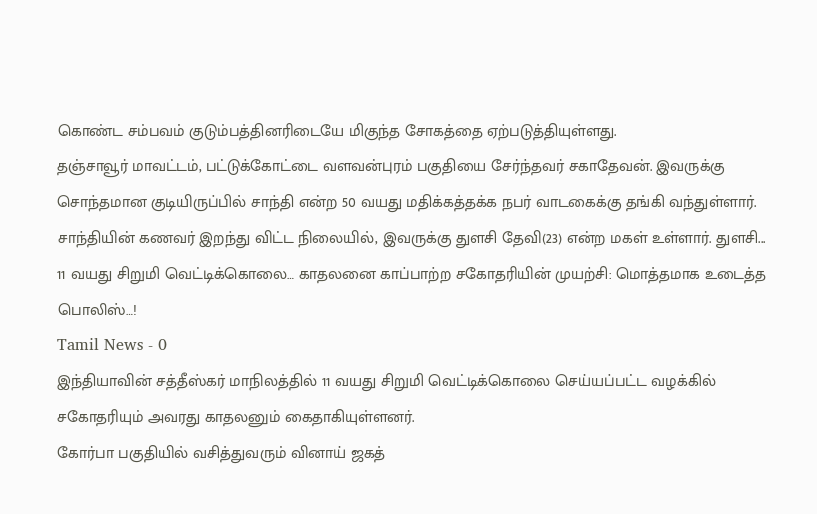கொண்ட சம்பவம் குடும்பத்தினரிடையே மிகுந்த சோகத்தை ஏற்படுத்தியுள்ளது.
தஞ்சாவூர் மாவட்டம், பட்டுக்கோட்டை வளவன்புரம் பகுதியை சேர்ந்தவர் சகாதேவன். இவருக்கு சொந்தமான குடியிருப்பில் சாந்தி என்ற 50 வயது மதிக்கத்தக்க நபர் வாடகைக்கு தங்கி வந்துள்ளார்.
சாந்தியின் கணவர் இறந்து விட்ட நிலையில், இவருக்கு துளசி தேவி(23) என்ற மகள் உள்ளார். துளசி...
11 வயது சிறுமி வெட்டிக்கொலை… காதலனை காப்பாற்ற சகோதரியின் முயற்சி: மொத்தமாக உடைத்த பொலிஸ்…!
Tamil News - 0
இந்தியாவின் சத்தீஸ்கர் மாநிலத்தில் 11 வயது சிறுமி வெட்டிக்கொலை செய்யப்பட்ட வழக்கில் சகோதரியும் அவரது காதலனும் கைதாகியுள்ளனர்.
கோர்பா பகுதியில் வசித்துவரும் வினாய் ஜகத்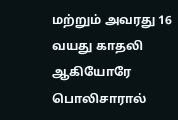மற்றும் அவரது 16 வயது காதலி ஆகியோரே பொலிசாரால்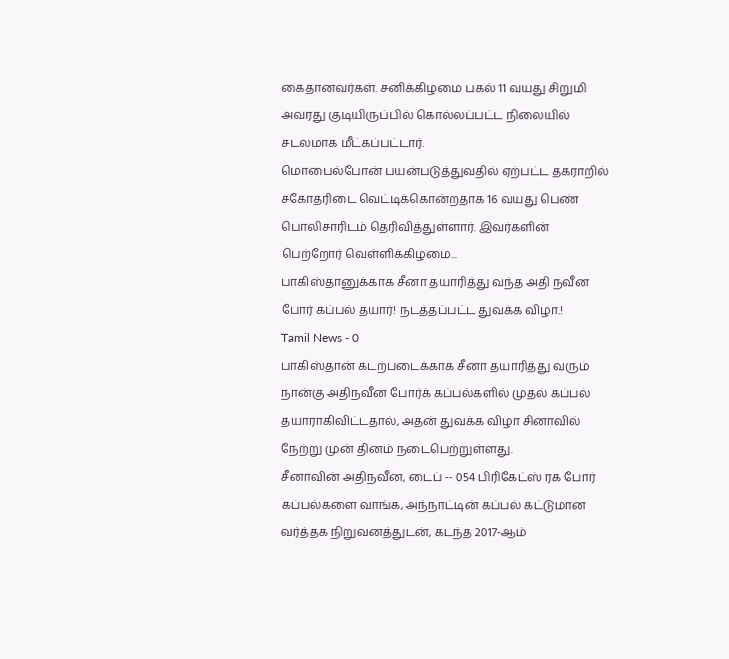கைதானவர்கள். சனிக்கிழமை பகல் 11 வயது சிறுமி அவரது குடியிருப்பில் கொல்லப்பட்ட நிலையில் சடலமாக மீட்கப்பட்டார்.
மொபைல்போன் பயன்படுத்துவதில் ஏற்பட்ட தகராறில் சகோதரிடை வெட்டிக்கொன்றதாக 16 வயது பெண் பொலிசாரிடம் தெரிவித்துள்ளார். இவர்களின் பெற்றோர் வெள்ளிக்கிழமை...
பாகிஸ்தானுக்காக சீனா தயாரித்து வந்த அதி நவீன போர் கப்பல் தயார்! நடத்தப்பட்ட துவக்க விழா.!
Tamil News - 0
பாகிஸ்தான் கடற்படைக்காக சீனா தயாரித்து வரும் நான்கு அதிநவீன போர்க் கப்பல்களில் முதல் கப்பல் தயாராகிவிட்டதால், அதன் துவக்க விழா சினாவில் நேற்று முன் தினம் நடைபெற்றுள்ளது.
சீனாவின் அதிநவீன, டைப் -- 054 பிரிகேட்ஸ் ரக போர் கப்பல்களை வாங்க, அந்நாட்டின் கப்பல் கட்டுமான வர்த்தக நிறுவனத்துடன், கடந்த 2017-ஆம்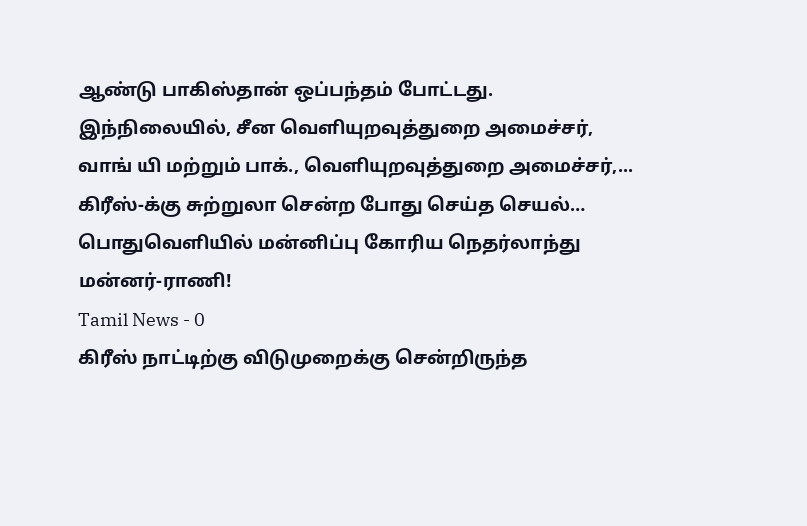ஆண்டு பாகிஸ்தான் ஒப்பந்தம் போட்டது.
இந்நிலையில், சீன வெளியுறவுத்துறை அமைச்சர், வாங் யி மற்றும் பாக்., வெளியுறவுத்துறை அமைச்சர்,...
கிரீஸ்-க்கு சுற்றுலா சென்ற போது செய்த செயல்… பொதுவெளியில் மன்னிப்பு கோரிய நெதர்லாந்து மன்னர்-ராணி!
Tamil News - 0
கிரீஸ் நாட்டிற்கு விடுமுறைக்கு சென்றிருந்த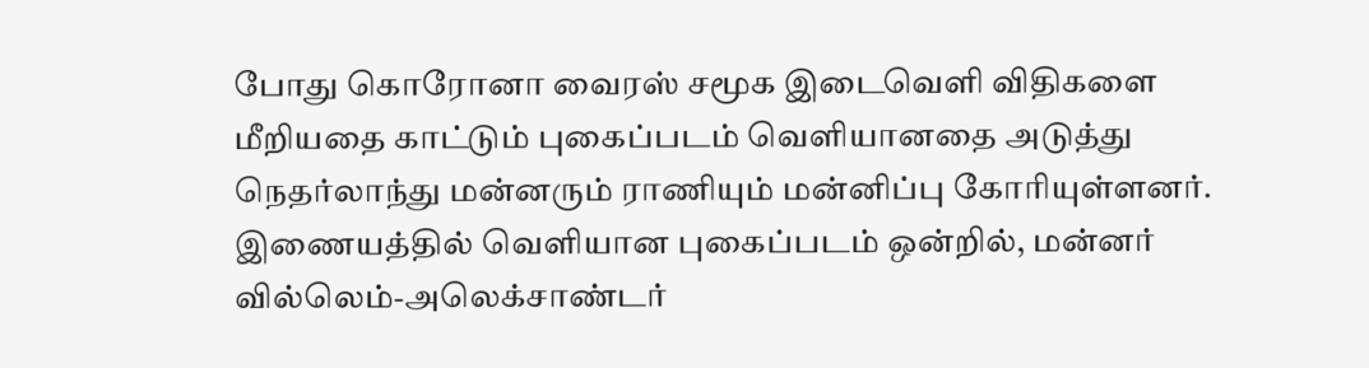போது கொரோனா வைரஸ் சமூக இடைவெளி விதிகளை மீறியதை காட்டும் புகைப்படம் வெளியானதை அடுத்து நெதர்லாந்து மன்னரும் ராணியும் மன்னிப்பு கோரியுள்ளனர்.
இணையத்தில் வெளியான புகைப்படம் ஒன்றில், மன்னர் வில்லெம்-அலெக்சாண்டர்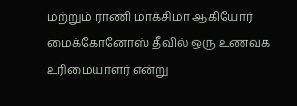மற்றும் ராணி மாக்சிமா ஆகியோர் மைக்கோனோஸ் தீவில் ஒரு உணவக உரிமையாளர் என்று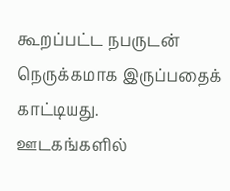கூறப்பட்ட நபருடன் நெருக்கமாக இருப்பதைக் காட்டியது.
ஊடகங்களில்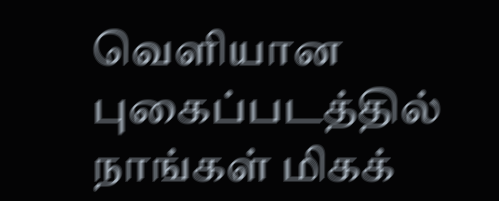வெளியான புகைப்படத்தில் நாங்கள் மிகக்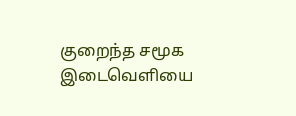குறைந்த சமூக இடைவெளியை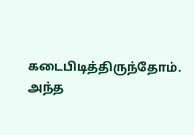கடைபிடித்திருந்தோம்.
அந்த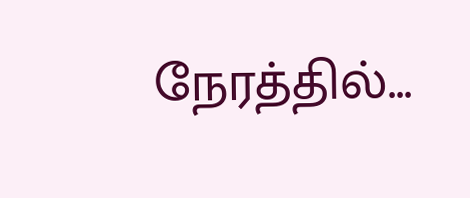நேரத்தில்...